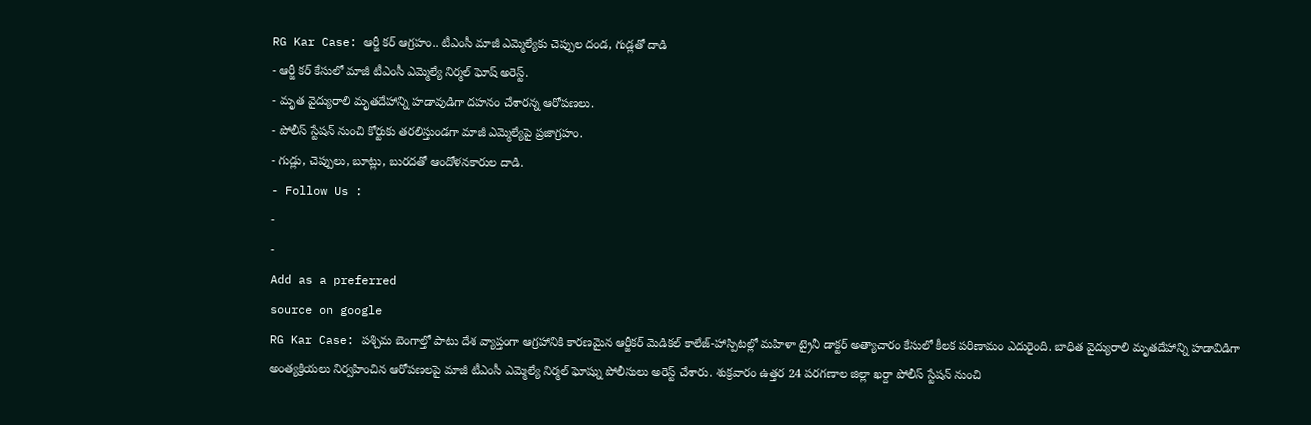RG Kar Case: ఆర్జీ కర్ ఆగ్రహం.. టీఎంసీ మాజీ ఎమ్మెల్యేకు చెప్పుల దండ, గుడ్లతో దాడి
- ఆర్జీ కర్ కేసులో మాజీ టీఎంసీ ఎమ్మెల్యే నిర్మల్ ఘోష్ అరెస్ట్.
- మృత వైద్యురాలి మృతదేహాన్ని హడావుడిగా దహనం చేశారన్న ఆరోపణలు.
- పోలీస్ స్టేషన్ నుంచి కోర్టుకు తరలిస్తుండగా మాజీ ఎమ్మెల్యేపై ప్రజాగ్రహం.
- గుడ్లు, చెప్పులు, బూట్లు, బురదతో ఆందోళనకారుల దాడి.
- Follow Us :
-
-
Add as a preferred
source on google
RG Kar Case: పశ్చిమ బెంగాల్తో పాటు దేశ వ్యాప్తంగా ఆగ్రహానికి కారణమైన ఆర్జీకర్ మెడికల్ కాలేజ్-హాస్పిటల్లో మహిళా ట్రైనీ డాక్టర్ అత్యాచారం కేసులో కీలక పరిణామం ఎదురైంది. బాధిత వైద్యురాలి మృతదేహాన్ని హడావిడిగా అంత్యక్రియలు నిర్వహించిన ఆరోపణలపై మాజీ టీఎంసీ ఎమ్మెల్యే నిర్మల్ ఘోష్ను పోలీసులు అరెస్ట్ చేశారు. శుక్రవారం ఉత్తర 24 పరగణాల జిల్లా ఖర్దా పోలీస్ స్టేషన్ నుంచి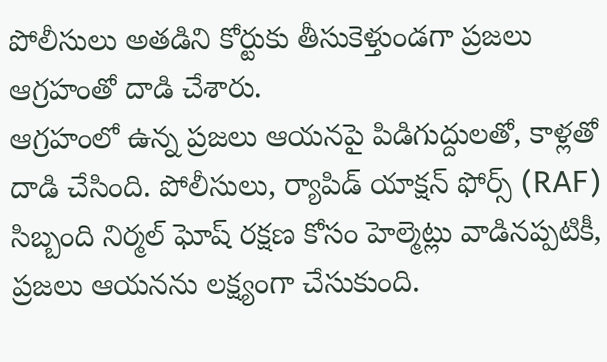పోలీసులు అతడిని కోర్టుకు తీసుకెళ్తుండగా ప్రజలు ఆగ్రహంతో దాడి చేశారు.
ఆగ్రహంలో ఉన్న ప్రజలు ఆయనపై పిడిగుద్దులతో, కాళ్లతో దాడి చేసింది. పోలీసులు, ర్యాపిడ్ యాక్షన్ ఫోర్స్ (RAF) సిబ్బంది నిర్మల్ ఘోష్ రక్షణ కోసం హెల్మెట్లు వాడినప్పటికీ, ప్రజలు ఆయనను లక్ష్యంగా చేసుకుంది.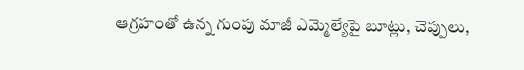ఆగ్రహంతో ఉన్న గుంపు మాజీ ఎమ్మెల్యేపై బూట్లు, చెప్పులు,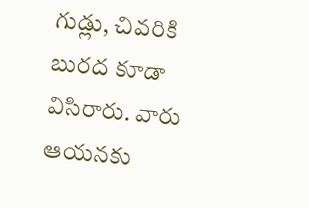గుడ్లు, చివరికి బురద కూడా విసిరారు. వారు ఆయనకు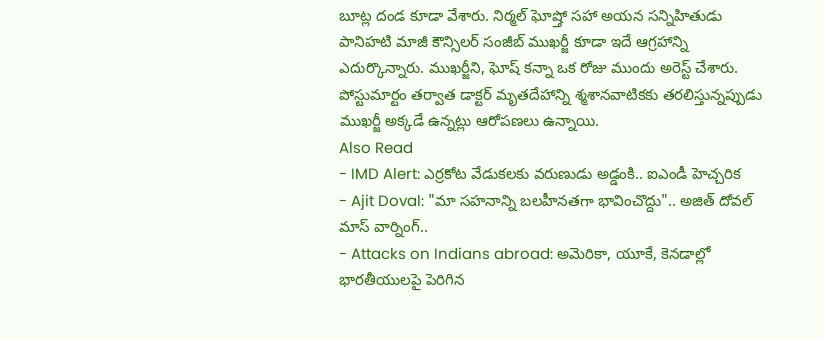బూట్ల దండ కూడా వేశారు. నిర్మల్ ఘోష్తో సహా అయన సన్నిహితుడు పానిహటి మాజీ కౌన్సిలర్ సంజీబ్ ముఖర్జీ కూడా ఇదే ఆగ్రహాన్ని ఎదుర్కొన్నారు. ముఖర్జీని, ఘోష్ కన్నా ఒక రోజు ముందు అరెస్ట్ చేశారు. పోస్టుమార్టం తర్వాత డాక్టర్ మృతదేహాన్ని శ్మశానవాటికకు తరలిస్తున్నప్పుడు ముఖర్జీ అక్కడే ఉన్నట్లు ఆరోపణలు ఉన్నాయి.
Also Read
- IMD Alert: ఎర్రకోట వేడుకలకు వరుణుడు అడ్డంకి.. ఐఎండీ హెచ్చరిక
- Ajit Doval: "మా సహనాన్ని బలహీనతగా భావించొద్దు".. అజిత్ దోవల్ మాస్ వార్నింగ్..
- Attacks on Indians abroad: అమెరికా, యూకే, కెనడాల్లో భారతీయులపై పెరిగిన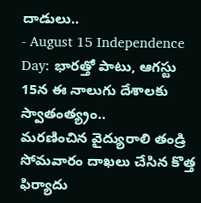దాడులు..
- August 15 Independence Day: భారత్తో పాటు, ఆగస్టు 15న ఈ నాలుగు దేశాలకు స్వాతంత్య్రం..
మరణించిన వైద్యురాలి తండ్రి సోమవారం దాఖలు చేసిన కొత్త ఫిర్యాదు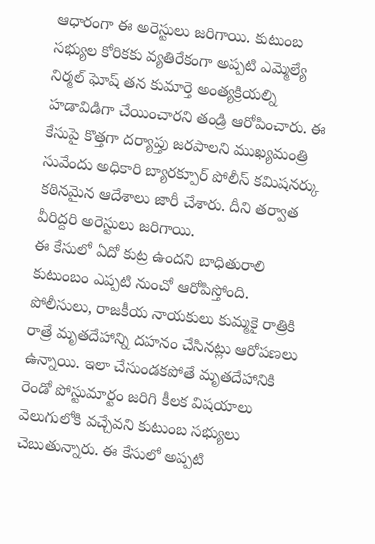ఆధారంగా ఈ అరెస్టులు జరిగాయి. కుటుంబ సభ్యుల కోరికకు వ్యతిరేకంగా అప్పటి ఎమ్మెల్యే నిర్మల్ ఘోష్ తన కుమార్తె అంత్యక్రియల్ని హడావిడిగా చేయించారని తండ్రి ఆరోపించారు. ఈ కేసుపై కొత్తగా దర్యాప్తు జరపాలని ముఖ్యమంత్రి సువేందు అధికారి బ్యారక్పూర్ పోలీస్ కమిషనర్కు కఠినమైన ఆదేశాలు జారీ చేశారు. దీని తర్వాత వీరిద్దరి అరెస్టులు జరిగాయి.
ఈ కేసులో ఏదో కుట్ర ఉందని బాధితురాలి కుటుంబం ఎప్పటి నుంచో ఆరోపిస్తోంది. పోలీసులు, రాజకీయ నాయకులు కుమ్మకై రాత్రికి రాత్రే మృతదేహాన్ని దహనం చేసినట్లు ఆరోపణలు ఉన్నాయి. ఇలా చేసుండకపోతే మృతదేహానికి రెండో పోస్టుమార్టం జరిగి కీలక విషయాలు వెలుగులోకి వచ్చేవని కుటుంబ సభ్యులు చెబుతున్నారు. ఈ కేసులో అప్పటి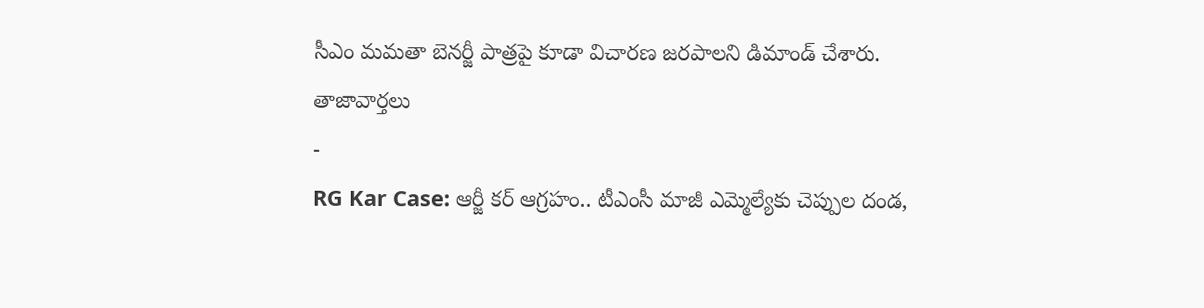సీఎం మమతా బెనర్జీ పాత్రపై కూడా విచారణ జరపాలని డిమాండ్ చేశారు.
తాజావార్తలు
-
RG Kar Case: ఆర్జీ కర్ ఆగ్రహం.. టీఎంసీ మాజీ ఎమ్మెల్యేకు చెప్పుల దండ,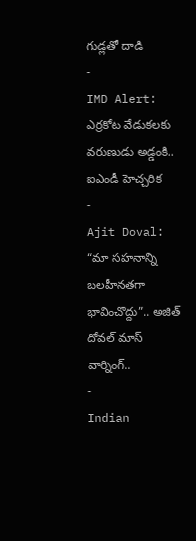గుడ్లతో దాడి
-
IMD Alert: ఎర్రకోట వేడుకలకు వరుణుడు అడ్డంకి.. ఐఎండీ హెచ్చరిక
-
Ajit Doval: “మా సహనాన్ని బలహీనతగా భావించొద్దు”.. అజిత్ దోవల్ మాస్ వార్నింగ్..
-
Indian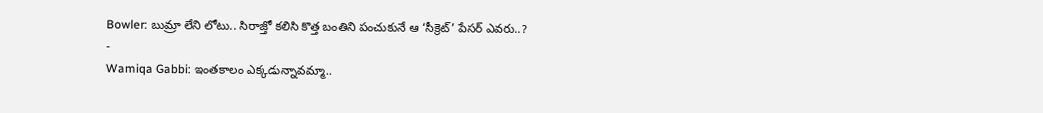Bowler: బుమ్రా లేని లోటు.. సిరాజ్తో కలిసి కొత్త బంతిని పంచుకునే ఆ ‘సీక్రెట్’ పేసర్ ఎవరు..?
-
Wamiqa Gabbi: ఇంతకాలం ఎక్కడున్నావమ్మా..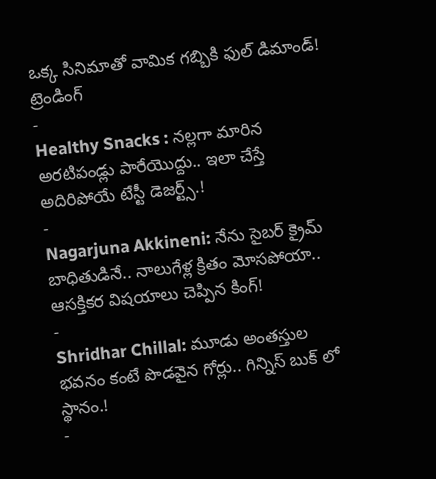ఒక్క సినిమాతో వామిక గబ్బికి ఫుల్ డిమాండ్!
ట్రెండింగ్
-
Healthy Snacks : నల్లగా మారిన అరటిపండ్లు పారేయొద్దు.. ఇలా చేస్తే అదిరిపోయే టేస్టీ డెజర్ట్స్.!
-
Nagarjuna Akkineni: నేను సైబర్ క్రైమ్ బాధితుడినే.. నాలుగేళ్ల క్రితం మోసపోయా.. ఆసక్తికర విషయాలు చెప్పిన కింగ్!
-
Shridhar Chillal: మూడు అంతస్తుల భవనం కంటే పొడవైన గోర్లు.. గిన్నిస్ బుక్ లో స్థానం.!
-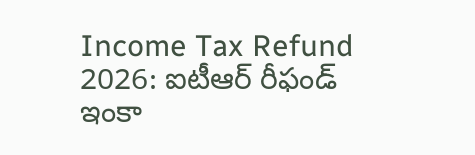Income Tax Refund 2026: ఐటీఆర్ రీఫండ్ ఇంకా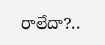రాలేదా?..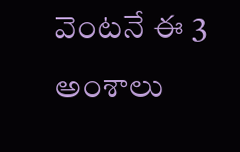వెంటనే ఈ 3 అంశాలు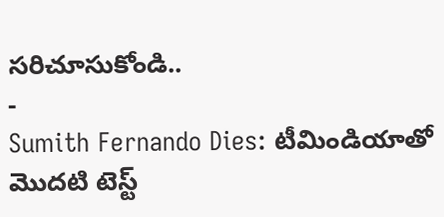సరిచూసుకోండి..
-
Sumith Fernando Dies: టీమిండియాతో మొదటి టెస్ట్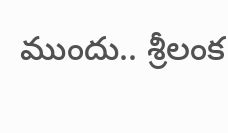ముందు.. శ్రీలంక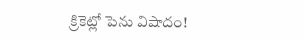క్రికెట్లో పెను విషాదం!